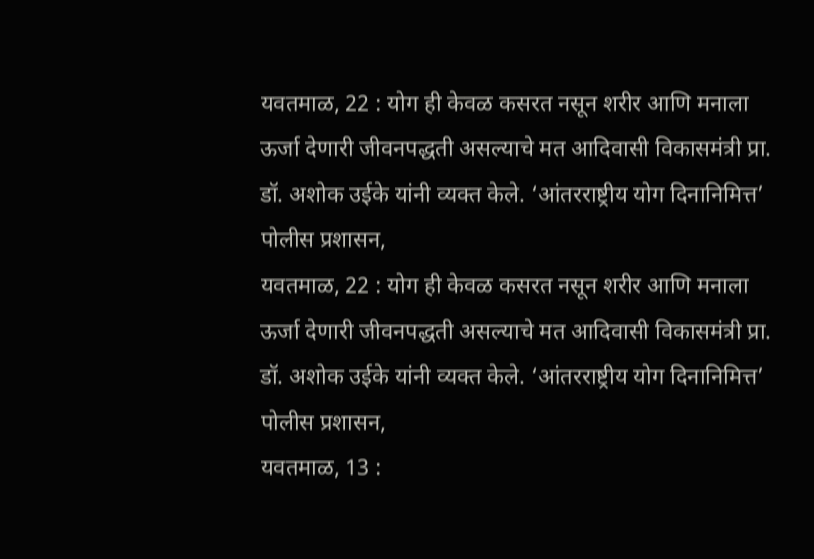यवतमाळ, 22 : योग ही केवळ कसरत नसून शरीर आणि मनाला ऊर्जा देणारी जीवनपद्धती असल्याचे मत आदिवासी विकासमंत्री प्रा. डॉ. अशोक उईके यांनी व्यक्त केले. ‘आंतरराष्ट्रीय योग दिनानिमित्त’ पोलीस प्रशासन,
यवतमाळ, 22 : योग ही केवळ कसरत नसून शरीर आणि मनाला ऊर्जा देणारी जीवनपद्धती असल्याचे मत आदिवासी विकासमंत्री प्रा. डॉ. अशोक उईके यांनी व्यक्त केले. ‘आंतरराष्ट्रीय योग दिनानिमित्त’ पोलीस प्रशासन,
यवतमाळ, 13 :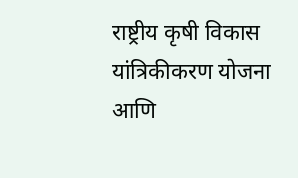राष्ट्रीय कृषी विकास यांत्रिकीकरण योजना आणि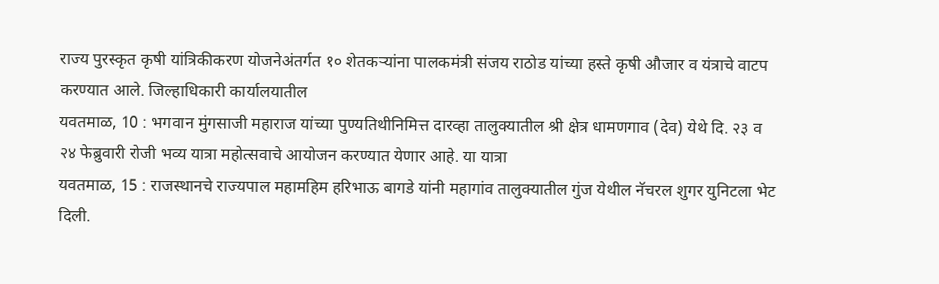राज्य पुरस्कृत कृषी यांत्रिकीकरण योजनेअंतर्गत १० शेतकऱ्यांना पालकमंत्री संजय राठोड यांच्या हस्ते कृषी औजार व यंत्राचे वाटप करण्यात आले. जिल्हाधिकारी कार्यालयातील
यवतमाळ, 10 : भगवान मुंगसाजी महाराज यांच्या पुण्यतिथीनिमित्त दारव्हा तालुक्यातील श्री क्षेत्र धामणगाव (देव) येथे दि. २३ व २४ फेब्रुवारी रोजी भव्य यात्रा महोत्सवाचे आयोजन करण्यात येणार आहे. या यात्रा
यवतमाळ, 15 : राजस्थानचे राज्यपाल महामहिम हरिभाऊ बागडे यांनी महागांव तालुक्यातील गुंज येथील नॅचरल शुगर युनिटला भेट दिली.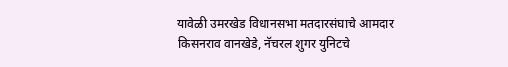यावेळी उमरखेड विधानसभा मतदारसंघाचे आमदार किसनराव वानखेडे, नॅचरल शुगर युनिटचे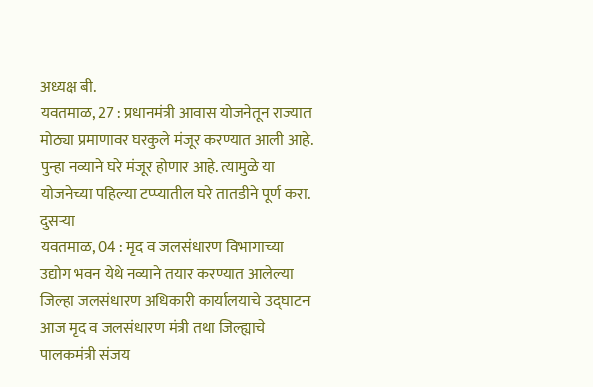अध्यक्ष बी.
यवतमाळ, 27 : प्रधानमंत्री आवास योजनेतून राज्यात मोठ्या प्रमाणावर घरकुले मंजूर करण्यात आली आहे. पुन्हा नव्याने घरे मंजूर होणार आहे. त्यामुळे या योजनेच्या पहिल्या टप्प्यातील घरे तातडीने पूर्ण करा. दुसऱ्या
यवतमाळ, 04 : मृद व जलसंधारण विभागाच्या उद्योग भवन येथे नव्याने तयार करण्यात आलेल्या जिल्हा जलसंधारण अधिकारी कार्यालयाचे उद्घाटन आज मृद व जलसंधारण मंत्री तथा जिल्ह्याचे पालकमंत्री संजय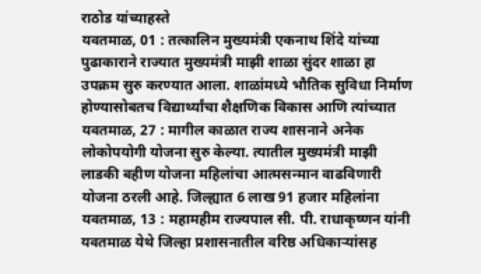राठोड यांच्याहस्ते
यवतमाळ, 01 : तत्कालिन मुख्यमंत्री एकनाथ शिंदे यांच्या पुढाकाराने राज्यात मुख्यमंत्री माझी शाळा सुंदर शाळा हा उपक्रम सुरु करण्यात आला. शाळांमध्ये भौतिक सुविधा निर्माण होण्यासोबतच विद्यार्थ्यांचा शैक्षणिक विकास आणि त्यांच्यात
यवतमाळ, 27 : मागील काळात राज्य शासनाने अनेक लोकोपयोगी योजना सुरु केल्या. त्यातील मुख्यमंत्री माझी लाडकी बहीण योजना महिलांचा आत्मसन्मान वाढविणारी योजना ठरली आहे. जिल्ह्यात 6 लाख 91 हजार महिलांना
यवतमाळ, 13 : महामहीम राज्यपाल सी. पी. राधाकृष्णन यांनी यवतमाळ येथे जिल्हा प्रशासनातील वरिष्ठ अधिकाऱ्यांसह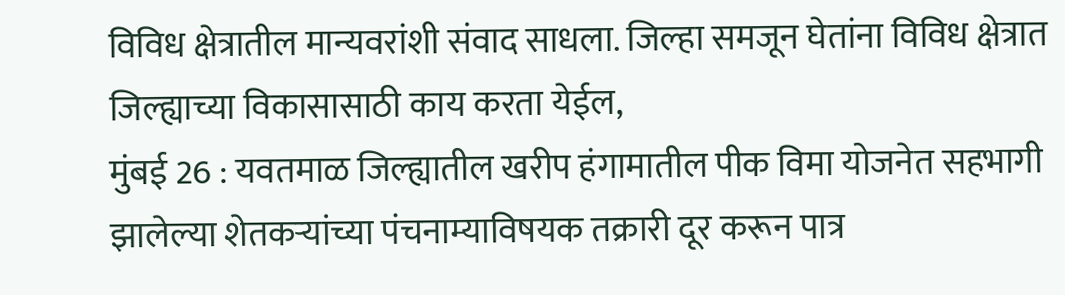विविध क्षेत्रातील मान्यवरांशी संवाद साधला. जिल्हा समजून घेतांना विविध क्षेत्रात जिल्ह्याच्या विकासासाठी काय करता येईल,
मुंबई 26 : यवतमाळ जिल्ह्यातील खरीप हंगामातील पीक विमा योजनेत सहभागी झालेल्या शेतकऱ्यांच्या पंचनाम्याविषयक तक्रारी दूर करून पात्र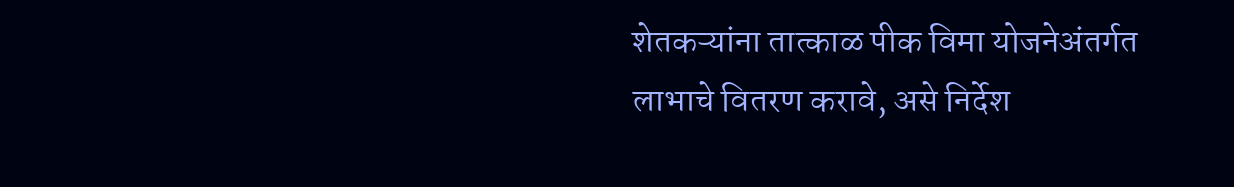शेतकऱ्यांना तात्काळ पीक विमा योजनेअंतर्गत लाभाचे वितरण करावे, असे निर्देश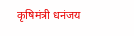कृषिमंत्री धनंजय